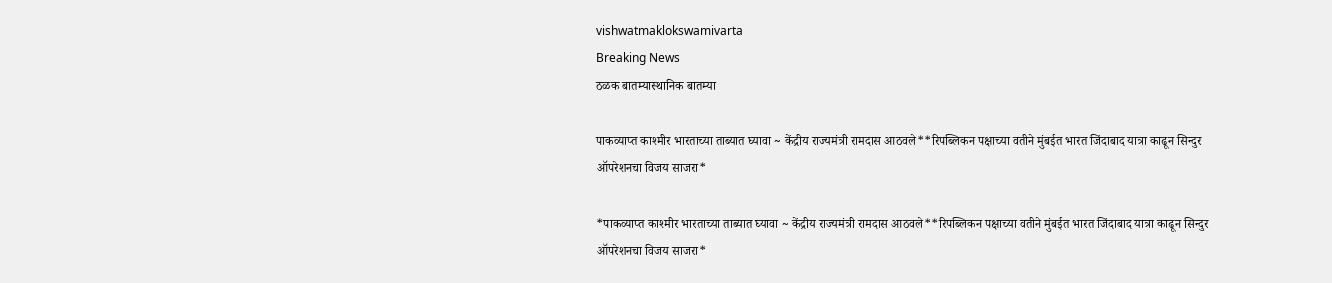vishwatmaklokswamivarta
Breaking News
ठळक बातम्यास्थानिक बातम्या

पाकव्याप्त काश्मीर भारताच्या ताब्यात घ्यावा ~ केंद्रीय राज्यमंत्री रामदास आठवले**रिपब्लिकन पक्षाच्या वतीने मुंबईत भारत जिंदाबाद यात्रा काढून सिन्दुर ऑपरेशनचा विजय साजरा*

*पाकव्याप्त काश्मीर भारताच्या ताब्यात घ्यावा ~ केंद्रीय राज्यमंत्री रामदास आठवले**रिपब्लिकन पक्षाच्या वतीने मुंबईत भारत जिंदाबाद यात्रा काढून सिन्दुर ऑपरेशनचा विजय साजरा*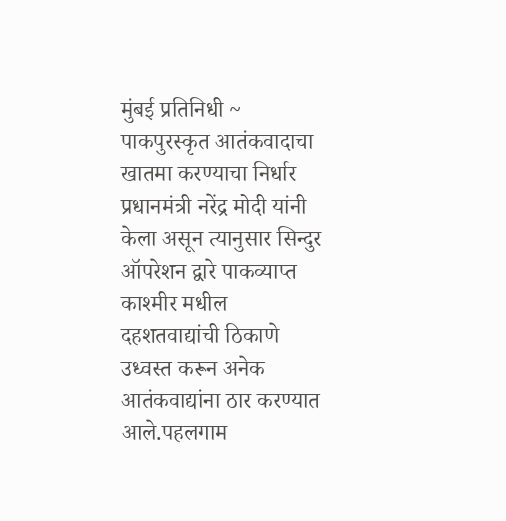मुंबई प्रतिनिधी ~ पाकपुरस्कृत आतंकवादाचा खातमा करण्याचा निर्धार प्रधानमंत्री नरेंद्र मोदी यांनी केला असून त्यानुसार सिन्दुर ऑपरेशन द्वारे पाकव्याप्त काश्मीर मधील दहशतवाद्यांची ठिकाणे उध्वस्त करून अनेक आतंकवाद्यांना ठार करण्यात आले.पहलगाम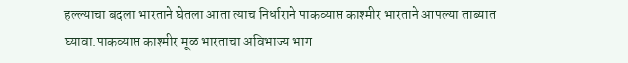हल्ल्याचा बदला भारताने घेतला आता त्याच निर्धाराने पाकव्याप्त काश्मीर भारताने आपल्या ताब्यात घ्यावा.पाकव्याप्त काश्मीर मूळ भारताचा अविभाज्य भाग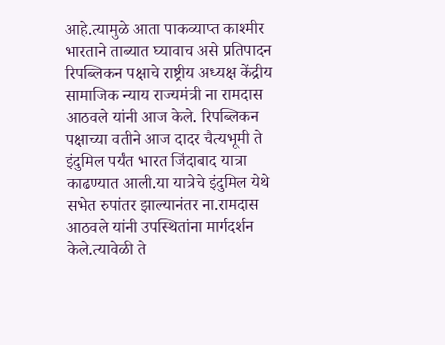आहे.त्यामुळे आता पाकव्याप्त काश्मीर भारताने ताब्यात घ्यावाच असे प्रतिपादन रिपब्लिकन पक्षाचे राष्ट्रीय अध्यक्ष केंद्रीय सामाजिक न्याय राज्यमंत्री ना रामदास आठवले यांनी आज केले. रिपब्लिकन पक्षाच्या वतीने आज दादर चैत्यभूमी ते इंदुमिल पर्यंत भारत जिंदाबाद यात्रा काढण्यात आली.या यात्रेचे इंदुमिल येथे सभेत रुपांतर झाल्यानंतर ना.रामदास आठवले यांनी उपस्थितांना मार्गदर्शन केले.त्यावेळी ते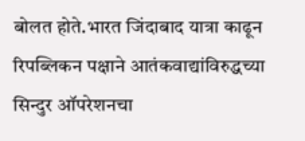बोलत होते.भारत जिंदाबाद यात्रा काढून रिपब्लिकन पक्षाने आतंकवाद्यांविरुद्धच्या सिन्दुर ऑपरेशनचा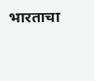भारताचा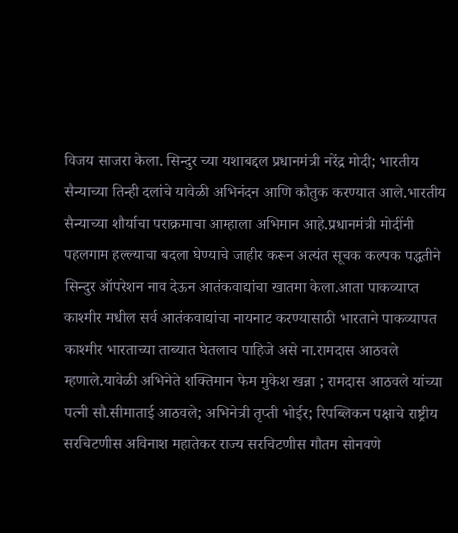विजय साजरा केला. सिन्दुर च्या यशाबद्दल प्रधानमंत्री नरेंद्र मोदी; भारतीय सैन्याच्या तिन्ही दलांचे यावेळी अभिनंदन आणि कौतुक करण्यात आले.भारतीय सैन्याच्या शौर्याचा पराक्रमाचा आम्हाला अभिमान आहे.प्रधानमंत्री मोदींनी पहलगाम हल्ल्याचा बदला घेण्याचे जाहीर करून अत्यंत सूचक कल्पक पद्धतीने सिन्दुर ऑपरेशन नाव देऊन आतंकवाद्यांचा खातमा केला.आता पाकव्याप्त काश्मीर मधील सर्व आतंकवाद्यांचा नायनाट करण्यासाठी भारताने पाकव्यापत काश्मीर भारताच्या ताब्यात घेतलाच पाहिजे असे ना.रामदास आठवले म्हणाले.यावेळी अभिनेते शक्तिमान फेम मुकेश खन्ना ; रामदास आठवले यांच्या पत्नी सौ.सीमाताई आठवले; अभिनेत्री तृप्ती भोईर; रिपब्लिकन पक्षाचे राष्ट्रीय सरचिटणीस अविनाश महातेकर राज्य सरचिटणीस गौतम सोनवणे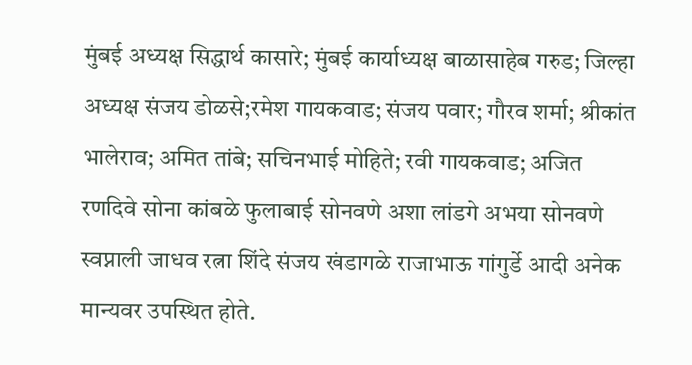मुंबई अध्यक्ष सिद्धार्थ कासारे; मुंबई कार्याध्यक्ष बाळासाहेब गरुड; जिल्हा अध्यक्ष संजय डोळसे;रमेश गायकवाड; संजय पवार; गौरव शर्मा; श्रीकांत भालेराव; अमित तांबे; सचिनभाई मोहिते; रवी गायकवाड; अजित रणदिवे सोना कांबळे फुलाबाई सोनवणे अशा लांडगे अभया सोनवणे स्वप्नाली जाधव रत्ना शिंदे संजय खंडागळे राजाभाऊ गांगुर्डे आदी अनेक मान्यवर उपस्थित होते.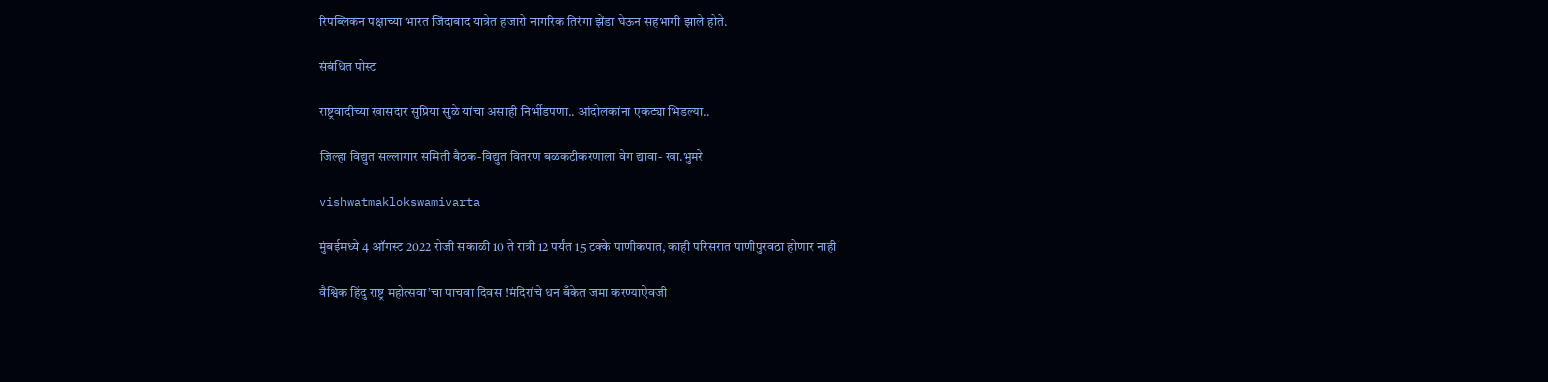रिपब्लिकन पक्षाच्या भारत जिंदाबाद यात्रेत हजारो नागरिक तिरंगा झेंडा घेऊन सहभागी झाले होते.

संबंधित पोस्ट

राष्ट्रवादीच्या खासदार सुप्रिया सुळे यांचा असाही निर्भीडपणा.. आंदोलकांना एकट्या भिडल्या..

जिल्हा विद्युत सल्लागार समिती बैठक-विद्युत वितरण बळकटीकरणाला वेग द्यावा- खा.भुमरे

vishwatmaklokswamivarta

मुंबईमध्ये 4 ऑगस्ट 2022 रोजी सकाळी 10 ते रात्री 12 पर्यंत 15 टक्के पाणीकपात, काही परिसरात पाणीपुरवठा होणार नाही

वैश्विक हिंदु राष्ट्र महोत्सवा’चा पाचवा दिवस !मंदिरांचे धन बँकेत जमा करण्याऐवजी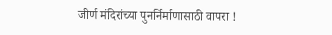जीर्ण मंदिरांच्या पुनर्निर्माणासाठी वापरा !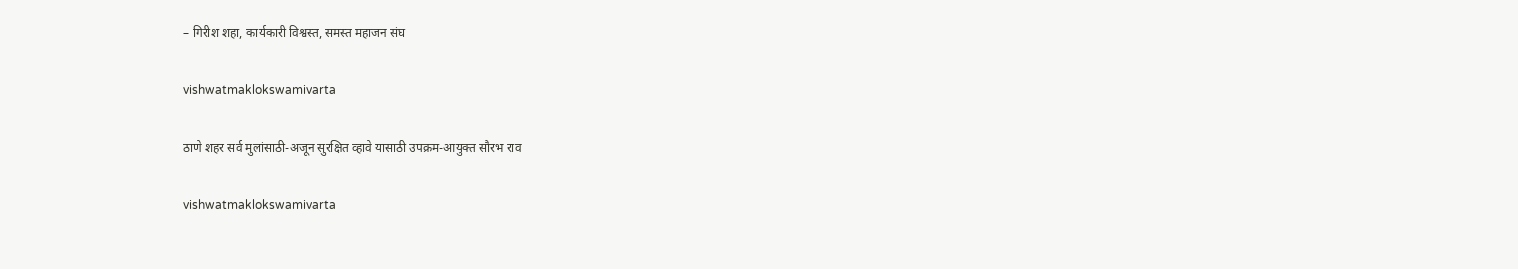– गिरीश शहा, कार्यकारी विश्वस्त, समस्त महाजन संघ

vishwatmaklokswamivarta

ठाणे शहर सर्व मुलांसाठी-अजून सुरक्षित व्हावे यासाठी उपक्रम-आयुक्त सौरभ राव

vishwatmaklokswamivarta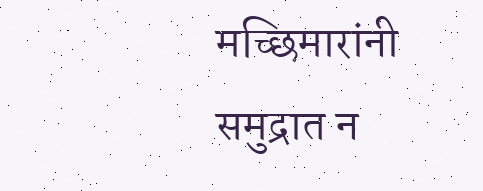मच्छिमारांनी समुद्रात न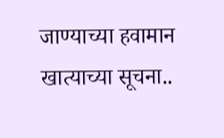जाण्याच्या हवामान खात्याच्या सूचना..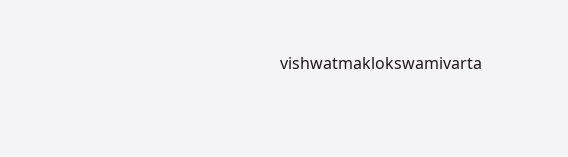vishwatmaklokswamivarta